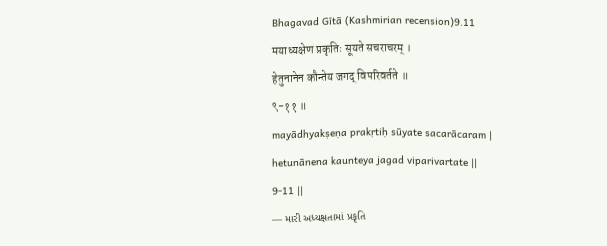Bhagavad Gītā (Kashmirian recension)9.11
मयाध्यक्षेण प्रकृतिः सूयते सचराचरम् ।
हेतुनानेन कौन्तेय जगद् विपरिवर्तते ॥
९-११ ॥
mayādhyakṣeṇa prakṛtiḥ sūyate sacarācaram |
hetunānena kaunteya jagad viparivartate ||
9-11 ||
— મારી અધ્યક્ષતામાં પ્રકૃતિ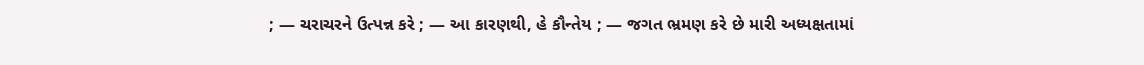; — ચરાચરને ઉત્પન્ન કરે ; — આ કારણથી, હે કૌન્તેય ; — જગત ભ્રમણ કરે છે મારી અધ્યક્ષતામાં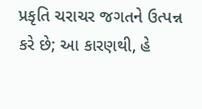પ્રકૃતિ ચરાચર જગતને ઉત્પન્ન કરે છે; આ કારણથી, હે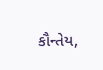કૌન્તેય,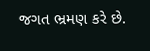જગત ભ્રમણ કરે છે.